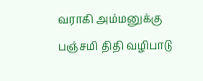வராகி அம்மனுக்கு பஞ்சமி திதி வழிபாடு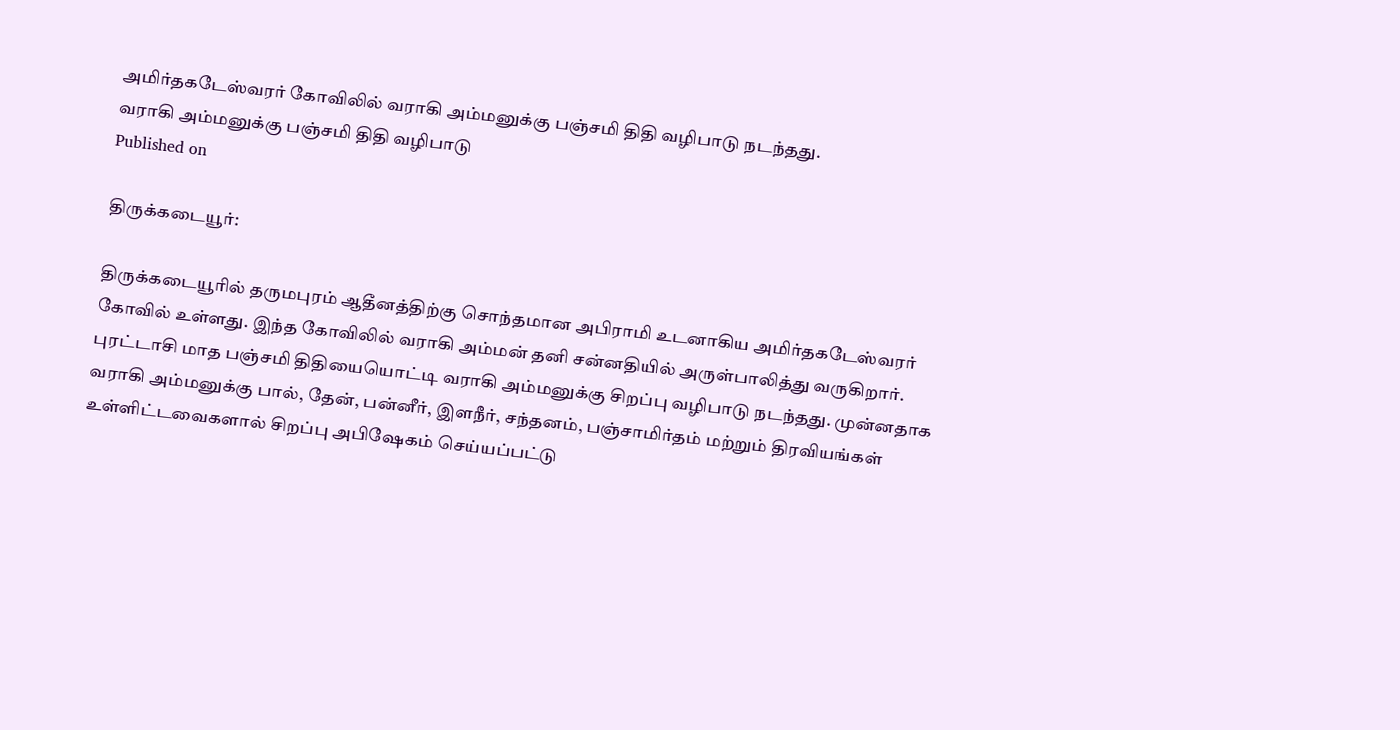அமிர்தகடேஸ்வரர் கோவிலில் வராகி அம்மனுக்கு பஞ்சமி திதி வழிபாடு நடந்தது.
வராகி அம்மனுக்கு பஞ்சமி திதி வழிபாடு
Published on

திருக்கடையூர்:

திருக்கடையூரில் தருமபுரம் ஆதீனத்திற்கு சொந்தமான அபிராமி உடனாகிய அமிர்தகடேஸ்வரர் கோவில் உள்ளது. இந்த கோவிலில் வராகி அம்மன் தனி சன்னதியில் அருள்பாலித்து வருகிறார். புரட்டாசி மாத பஞ்சமி திதியையொட்டி வராகி அம்மனுக்கு சிறப்பு வழிபாடு நடந்தது. முன்னதாக வராகி அம்மனுக்கு பால், தேன், பன்னீர், இளநீர், சந்தனம், பஞ்சாமிர்தம் மற்றும் திரவியங்கள் உள்ளிட்டவைகளால் சிறப்பு அபிஷேகம் செய்யப்பட்டு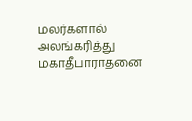மலர்களால் அலங்கரித்து மகாதீபாராதனை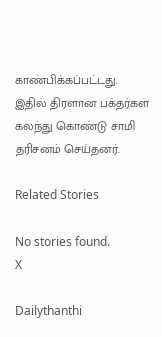காண்பிக்கப்பட்டது. இதில் திரளான பக்தர்கள் கலந்து கொண்டு சாமி தரிசனம் செய்தனர்.

Related Stories

No stories found.
X

Dailythanthi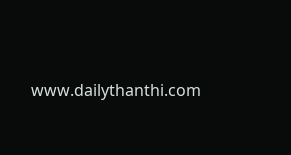www.dailythanthi.com